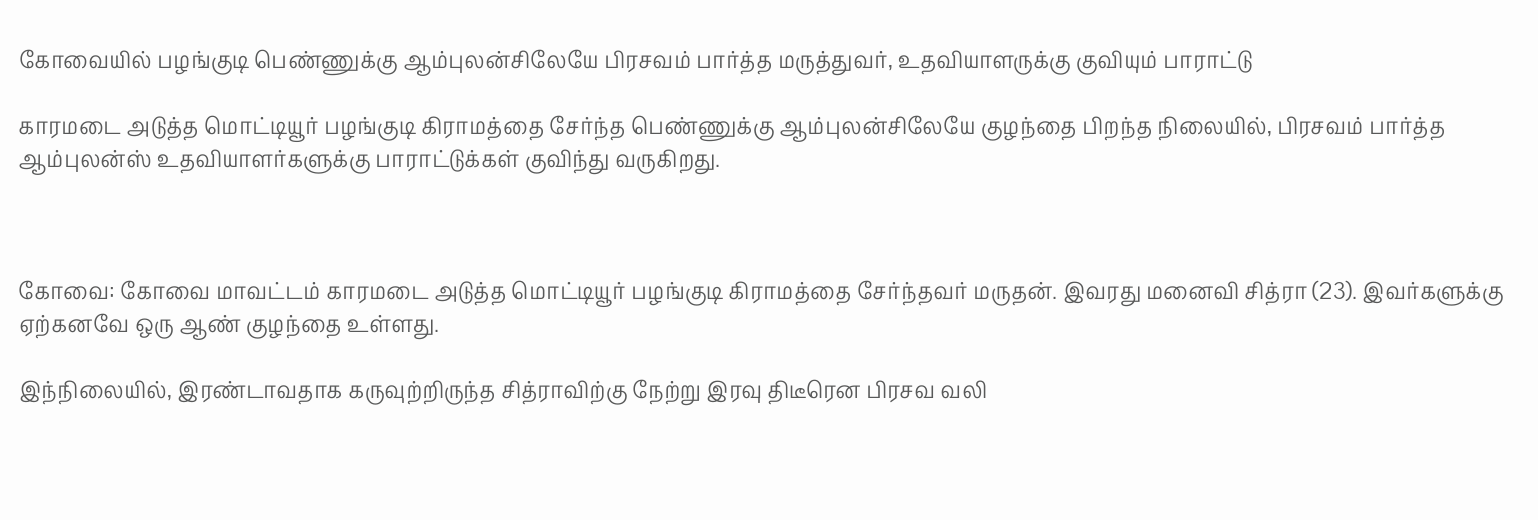கோவையில் பழங்குடி பெண்ணுக்கு ஆம்புலன்சிலேயே பிரசவம் பார்த்த மருத்துவர், உதவியாளருக்கு குவியும் பாராட்டு

காரமடை அடுத்த மொட்டியூர் பழங்குடி கிராமத்தை சேர்ந்த பெண்ணுக்கு ஆம்புலன்சிலேயே குழந்தை பிறந்த நிலையில், பிரசவம் பார்த்த ஆம்புலன்ஸ் உதவியாளர்களுக்கு பாராட்டுக்கள் குவிந்து வருகிறது.



கோவை: கோவை மாவட்டம் காரமடை அடுத்த மொட்டியூர் பழங்குடி கிராமத்தை சேர்ந்தவர் மருதன். இவரது மனைவி சித்ரா (23). இவர்களுக்கு ஏற்கனவே ஒரு ஆண் குழந்தை உள்ளது.

இந்நிலையில், இரண்டாவதாக கருவுற்றிருந்த சித்ராவிற்கு நேற்று இரவு திடீரென பிரசவ வலி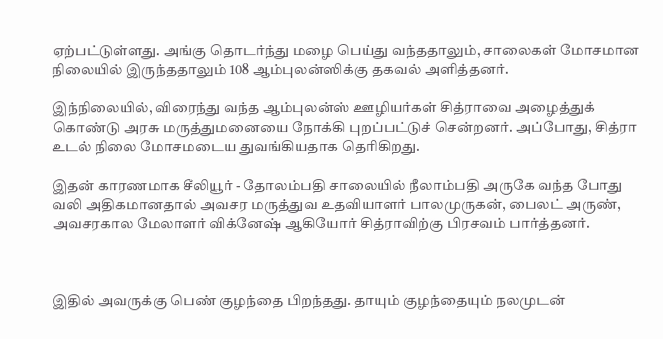ஏற்பட்டுள்ளது. அங்கு தொடர்ந்து மழை பெய்து வந்ததாலும், சாலைகள் மோசமான நிலையில் இருந்ததாலும் 108 ஆம்புலன்ஸிக்கு தகவல் அளித்தனர்.

இந்நிலையில், விரைந்து வந்த ஆம்புலன்ஸ் ஊழியர்கள் சித்ராவை அழைத்துக் கொண்டு அரசு மருத்துமனையை நோக்கி புறப்பட்டுச் சென்றனர். அப்போது, சித்ரா உடல் நிலை மோசமடைய துவங்கியதாக தெரிகிறது.

இதன் காரணமாக சீலியூர் - தோலம்பதி சாலையில் நீலாம்பதி அருகே வந்த போது வலி அதிகமானதால் அவசர மருத்துவ உதவியாளர் பாலமுருகன், பைலட் அருண், அவசரகால மேலாளர் விக்னேஷ் ஆகியோர் சித்ராவிற்கு பிரசவம் பார்த்தனர்.



இதில் அவருக்கு பெண் குழந்தை பிறந்தது. தாயும் குழந்தையும் நலமுடன்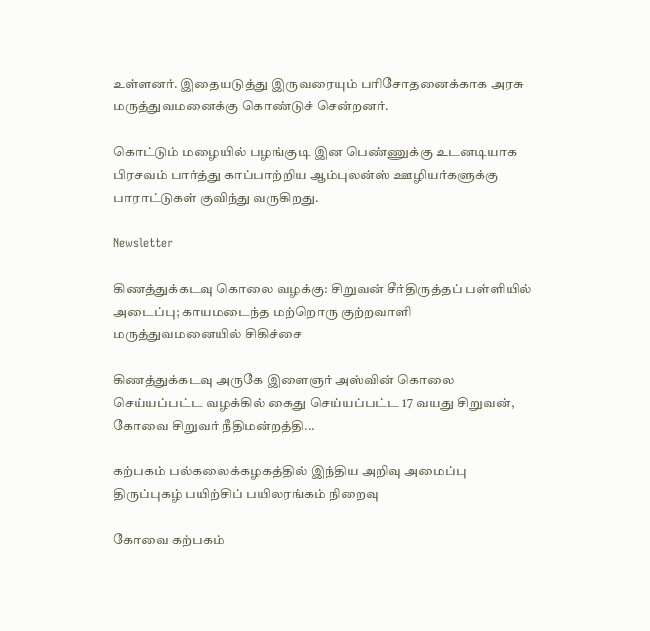உள்ளனர். இதையடுத்து இருவரையும் பரிசோதனைக்காக அரசு மருத்துவமனைக்கு கொண்டுச் சென்றனர்.

கொட்டும் மழையில் பழங்குடி இன பெண்ணுக்கு உடனடியாக பிரசவம் பார்த்து காப்பாற்றிய ஆம்புலன்ஸ் ஊழியர்களுக்கு பாராட்டுகள் குவிந்து வருகிறது.

Newsletter

கிணத்துக்கடவு கொலை வழக்கு: சிறுவன் சீர்திருத்தப் பள்ளியில் அடைப்பு; காயமடைந்த மற்றொரு குற்றவாளி மருத்துவமனையில் சிகிச்சை

கிணத்துக்கடவு அருகே இளைஞர் அஸ்வின் கொலை செய்யப்பட்ட வழக்கில் கைது செய்யப்பட்ட 17 வயது சிறுவன், கோவை சிறுவர் நீதிமன்றத்தி...

கற்பகம் பல்கலைக்கழகத்தில் இந்திய அறிவு அமைப்பு திருப்புகழ் பயிற்சிப் பயிலரங்கம் நிறைவு

கோவை கற்பகம்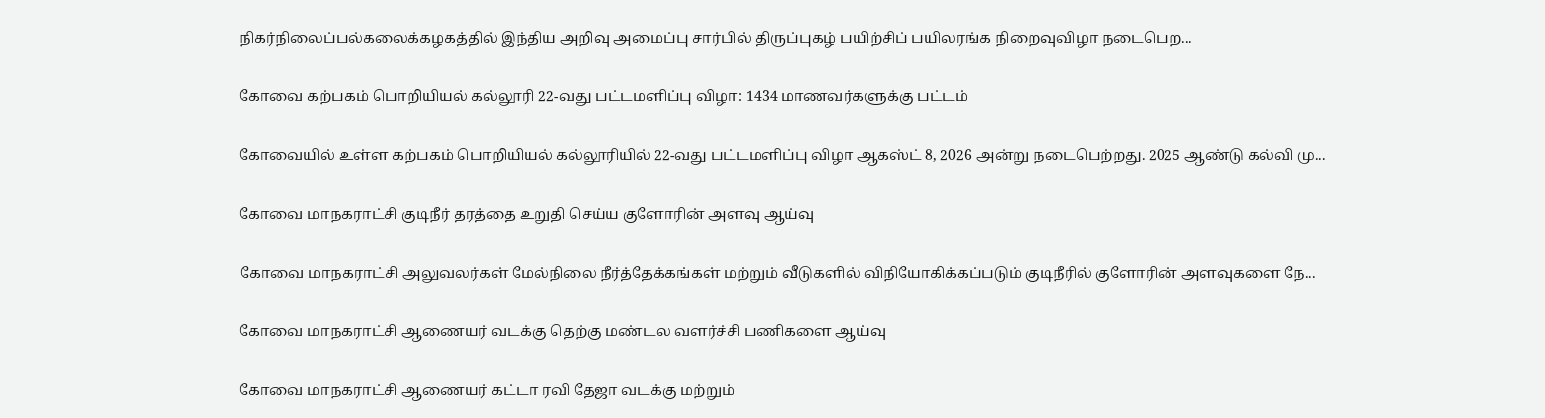நிகர்நிலைப்பல்கலைக்கழகத்தில் இந்திய அறிவு அமைப்பு சார்பில் திருப்புகழ் பயிற்சிப் பயிலரங்க நிறைவுவிழா நடைபெற...

கோவை கற்பகம் பொறியியல் கல்லூரி 22-வது பட்டமளிப்பு விழா: 1434 மாணவர்களுக்கு பட்டம்

கோவையில் உள்ள கற்பகம் பொறியியல் கல்லூரியில் 22-வது பட்டமளிப்பு விழா ஆகஸ்ட் 8, 2026 அன்று நடைபெற்றது. 2025 ஆண்டு கல்வி மு...

கோவை மாநகராட்சி குடிநீர் தரத்தை உறுதி செய்ய குளோரின் அளவு ஆய்வு

கோவை மாநகராட்சி அலுவலர்கள் மேல்நிலை நீர்த்தேக்கங்கள் மற்றும் வீடுகளில் விநியோகிக்கப்படும் குடிநீரில் குளோரின் அளவுகளை நே...

கோவை மாநகராட்சி ஆணையர் வடக்கு தெற்கு மண்டல வளர்ச்சி பணிகளை ஆய்வு

கோவை மாநகராட்சி ஆணையர் கட்டா ரவி தேஜா வடக்கு மற்றும்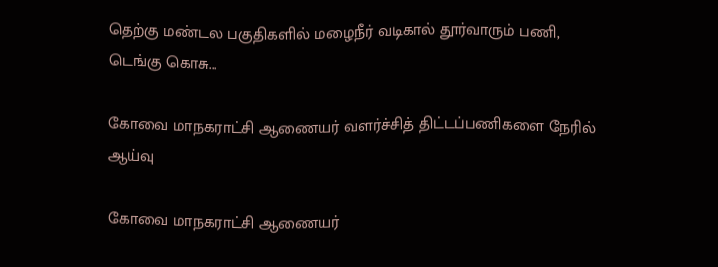தெற்கு மண்டல பகுதிகளில் மழைநீர் வடிகால் தூர்வாரும் பணி, டெங்கு கொசு...

கோவை மாநகராட்சி ஆணையர் வளர்ச்சித் திட்டப்பணிகளை நேரில் ஆய்வு

கோவை மாநகராட்சி ஆணையர்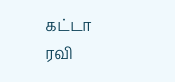கட்டா ரவி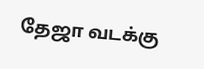தேஜா வடக்கு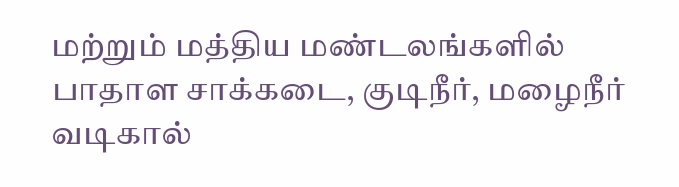மற்றும் மத்திய மண்டலங்களில் பாதாள சாக்கடை, குடிநீர், மழைநீர் வடிகால்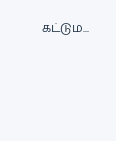கட்டும...